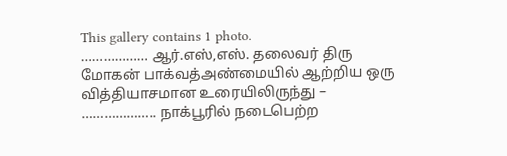This gallery contains 1 photo.
……………… ஆர்.எஸ்,எஸ். தலைவர் திரு மோகன் பாக்வத்அண்மையில் ஆற்றிய ஒரு வித்தியாசமான உரையிலிருந்து – ……………….. நாக்பூரில் நடைபெற்ற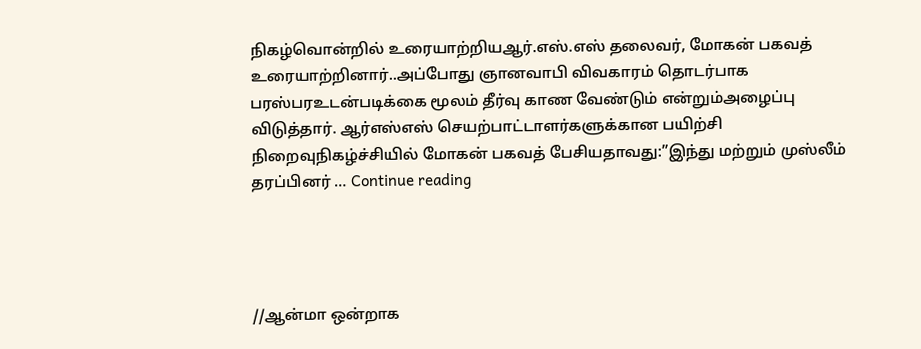நிகழ்வொன்றில் உரையாற்றியஆர்.எஸ்.எஸ் தலைவர், மோகன் பகவத் உரையாற்றினார்..அப்போது ஞானவாபி விவகாரம் தொடர்பாக பரஸ்பரஉடன்படிக்கை மூலம் தீர்வு காண வேண்டும் என்றும்அழைப்பு விடுத்தார். ஆர்எஸ்எஸ் செயற்பாட்டாளர்களுக்கான பயிற்சி நிறைவுநிகழ்ச்சியில் மோகன் பகவத் பேசியதாவது:”இந்து மற்றும் முஸ்லீம் தரப்பினர் … Continue reading




//ஆன்மா ஒன்றாக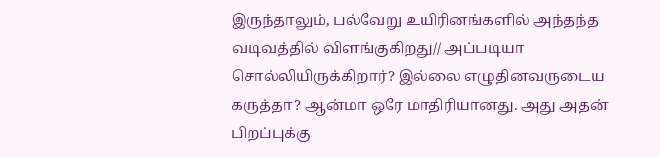இருந்தாலும், பல்வேறு உயிரினங்களில் அந்தந்த வடிவத்தில் விளங்குகிறது// அப்படியா சொல்லியிருக்கிறார்? இல்லை எழுதினவருடைய கருத்தா? ஆன்மா ஒரே மாதிரியானது. அது அதன் பிறப்புக்கு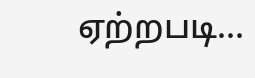ஏற்றபடி…